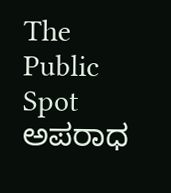The Public Spot
ಅಪರಾಧ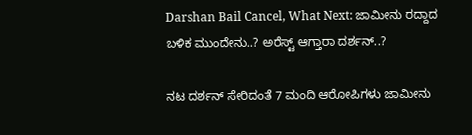Darshan Bail Cancel, What Next: ಜಾಮೀನು ರದ್ದಾದ ಬಳಿಕ ಮುಂದೇನು..? ಅರೆಸ್ಟ್ ಆಗ್ತಾರಾ ದರ್ಶನ್..?

ನಟ ದರ್ಶನ್ ಸೇರಿದಂತೆ 7 ಮಂದಿ ಆರೋಪಿಗಳು ಜಾಮೀನು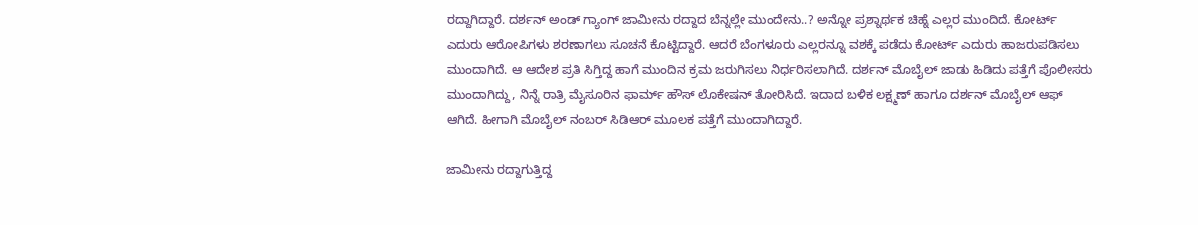ರದ್ದಾಗಿದ್ದಾರೆ. ದರ್ಶನ್ ಅಂಡ್ ಗ್ಯಾಂಗ್ ಜಾಮೀನು ರದ್ದಾದ ಬೆನ್ನಲ್ಲೇ ಮುಂದೇನು..? ಅನ್ನೋ ಪ್ರಶ್ನಾರ್ಥಕ ಚಿಹ್ನೆ ಎಲ್ಲರ ಮುಂದಿದೆ. ಕೋರ್ಟ್ ಎದುರು ಆರೋಪಿಗಳು ಶರಣಾಗಲು ಸೂಚನೆ ಕೊಟ್ಟಿದ್ದಾರೆ. ಆದರೆ ಬೆಂಗಳೂರು ಎಲ್ಲರನ್ನೂ ವಶಕ್ಕೆ ಪಡೆದು ಕೋರ್ಟ್ ಎದುರು ಹಾಜರುಪಡಿಸಲು ಮುಂದಾಗಿದೆ. ಆ ಆದೇಶ ಪ್ರತಿ ಸಿಗ್ತಿದ್ದ ಹಾಗೆ ಮುಂದಿನ ಕ್ರಮ ಜರುಗಿಸಲು ನಿರ್ಧರಿಸಲಾಗಿದೆ. ದರ್ಶನ್ ಮೊಬೈಲ್ ಜಾಡು ಹಿಡಿದು ಪತ್ತೆಗೆ ಪೊಲೀಸರು ಮುಂದಾಗಿದ್ದು, ನಿನ್ನೆ ರಾತ್ರಿ ಮೈಸೂರಿನ ಫಾರ್ಮ್ ಹೌಸ್ ಲೊಕೇಷನ್ ತೋರಿಸಿದೆ. ಇದಾದ ಬಳಿಕ ಲಕ್ಷ್ಮಣ್ ಹಾಗೂ ದರ್ಶನ್ ಮೊಬೈಲ್ ಆಫ್ ಆಗಿದೆ. ಹೀಗಾಗಿ ಮೊಬೈಲ್ ನಂಬರ್ ಸಿಡಿಆರ್ ಮೂಲಕ ಪತ್ತೆಗೆ ಮುಂದಾಗಿದ್ದಾರೆ.

ಜಾಮೀನು ರದ್ದಾಗುತ್ತಿದ್ದ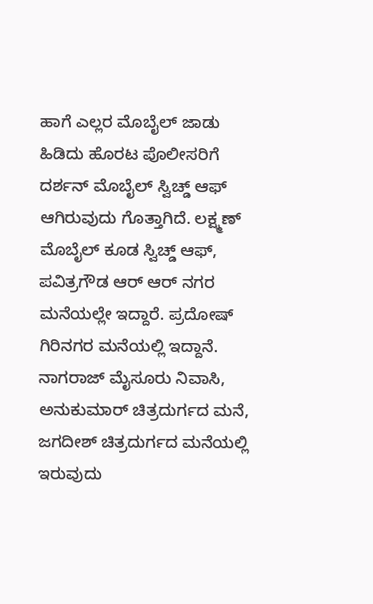ಹಾಗೆ ಎಲ್ಲರ ಮೊಬೈಲ್ ಜಾಡು ಹಿಡಿದು ಹೊರಟ ಪೊಲೀಸರಿಗೆ ದರ್ಶನ್ ಮೊಬೈಲ್ ಸ್ವಿಚ್ಡ್ ಆಫ್ ಆಗಿರುವುದು ಗೊತ್ತಾಗಿದೆ. ಲಕ್ಷ್ಮಣ್ ಮೊಬೈಲ್ ಕೂಡ ಸ್ವಿಚ್ಡ್ ಆಫ್, ಪವಿತ್ರಗೌಡ ಆರ್ ಆರ್ ನಗರ ಮನೆಯಲ್ಲೇ ಇದ್ದಾರೆ. ಪ್ರದೋಷ್ ಗಿರಿನಗರ ಮನೆಯಲ್ಲಿ ಇದ್ದಾನೆ. ನಾಗರಾಜ್ ಮೈಸೂರು ನಿವಾಸಿ, ಅನುಕುಮಾರ್ ಚಿತ್ರದುರ್ಗದ ಮನೆ, ಜಗದೀಶ್ ಚಿತ್ರದುರ್ಗದ ಮನೆಯಲ್ಲಿ ಇರುವುದು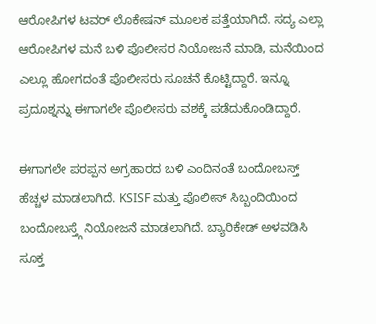ಆರೋಪಿಗಳ ಟವರ್ ಲೊಕೇಷನ್ ಮೂಲಕ ಪತ್ತೆಯಾಗಿದೆ. ಸದ್ಯ ಎಲ್ಲಾ ಆರೋಪಿಗಳ ಮನೆ ಬಳಿ ಪೊಲೀಸರ ನಿಯೋಜನೆ ಮಾಡಿ, ಮನೆಯಿಂದ ಎಲ್ಲೂ ಹೋಗದಂತೆ ಪೊಲೀಸರು ಸೂಚನೆ ಕೊಟ್ಟಿದ್ದಾರೆ. ಇನ್ನೂ ಪ್ರದೂಶ್ನನ್ನು ಈಗಾಗಲೇ ಪೊಲೀಸರು ವಶಕ್ಕೆ ಪಡೆದುಕೊಂಡಿದ್ದಾರೆ.

ಈಗಾಗಲೇ ಪರಪ್ಪನ ಅಗ್ರಹಾರದ ಬಳಿ ಎಂದಿನಂತೆ ಬಂದೋಬಸ್ತ್ ಹೆಚ್ಚಳ ಮಾಡಲಾಗಿದೆ. KSISF ಮತ್ತು ಪೊಲೀಸ್ ಸಿಬ್ಬಂದಿಯಿಂದ ಬಂದೋಬಸ್ತ್ಗೆ ನಿಯೋಜನೆ ಮಾಡಲಾಗಿದೆ. ಬ್ಯಾರಿಕೇಡ್ ಅಳವಡಿಸಿ ಸೂಕ್ತ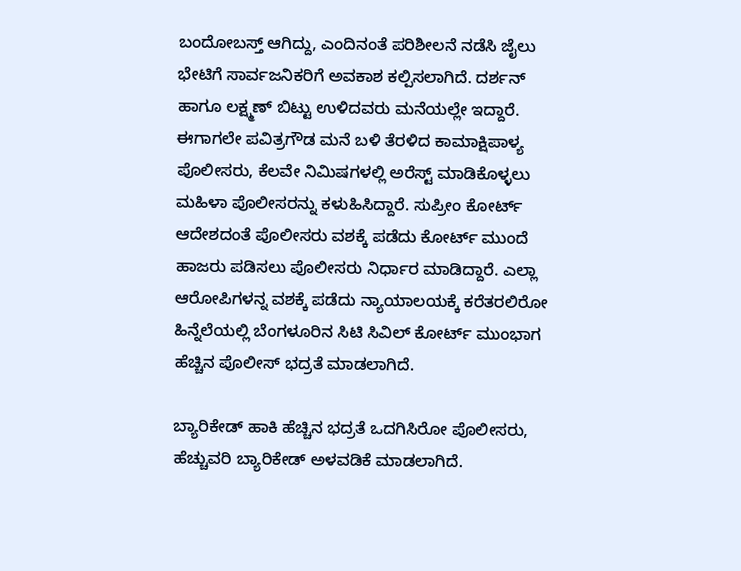ಬಂದೋಬಸ್ತ್ ಆಗಿದ್ದು, ಎಂದಿನಂತೆ ಪರಿಶೀಲನೆ ನಡೆಸಿ ಜೈಲು ಭೇಟಿಗೆ ಸಾರ್ವಜನಿಕರಿಗೆ ಅವಕಾಶ ಕಲ್ಪಿಸಲಾಗಿದೆ. ದರ್ಶನ್ ಹಾಗೂ ಲಕ್ಷ್ಮಣ್ ಬಿಟ್ಟು ಉಳಿದವರು ಮನೆಯಲ್ಲೇ ಇದ್ದಾರೆ. ಈಗಾಗಲೇ ಪವಿತ್ರಗೌಡ ಮನೆ ಬಳಿ ತೆರಳಿದ ಕಾಮಾಕ್ಷಿಪಾಳ್ಯ ಪೊಲೀಸರು, ಕೆಲವೇ ನಿಮಿಷಗಳಲ್ಲಿ ಅರೆಸ್ಟ್ ಮಾಡಿಕೊಳ್ಳಲು ಮಹಿಳಾ ಪೊಲೀಸರನ್ನು ಕಳುಹಿಸಿದ್ದಾರೆ. ಸುಪ್ರೀಂ ಕೋರ್ಟ್ ಆದೇಶದಂತೆ ಪೊಲೀಸರು ವಶಕ್ಕೆ ಪಡೆದು ಕೋರ್ಟ್ ಮುಂದೆ ಹಾಜರು ಪಡಿಸಲು ಪೊಲೀಸರು ನಿರ್ಧಾರ ಮಾಡಿದ್ದಾರೆ. ಎಲ್ಲಾ ಆರೋಪಿಗಳನ್ನ ವಶಕ್ಕೆ ಪಡೆದು ನ್ಯಾಯಾಲಯಕ್ಕೆ ಕರೆತರಲಿರೋ ಹಿನ್ನೆಲೆಯಲ್ಲಿ ಬೆಂಗಳೂರಿನ ಸಿಟಿ ಸಿವಿಲ್ ಕೋರ್ಟ್ ಮುಂಭಾಗ ಹೆಚ್ಚಿನ ಪೊಲೀಸ್ ಭದ್ರತೆ ಮಾಡಲಾಗಿದೆ.

ಬ್ಯಾರಿಕೇಡ್ ಹಾಕಿ ಹೆಚ್ಚಿನ ಭದ್ರತೆ ಒದಗಿಸಿರೋ ಪೊಲೀಸರು, ಹೆಚ್ಚುವರಿ ಬ್ಯಾರಿಕೇಡ್ ಅಳವಡಿಕೆ ಮಾಡಲಾಗಿದೆ.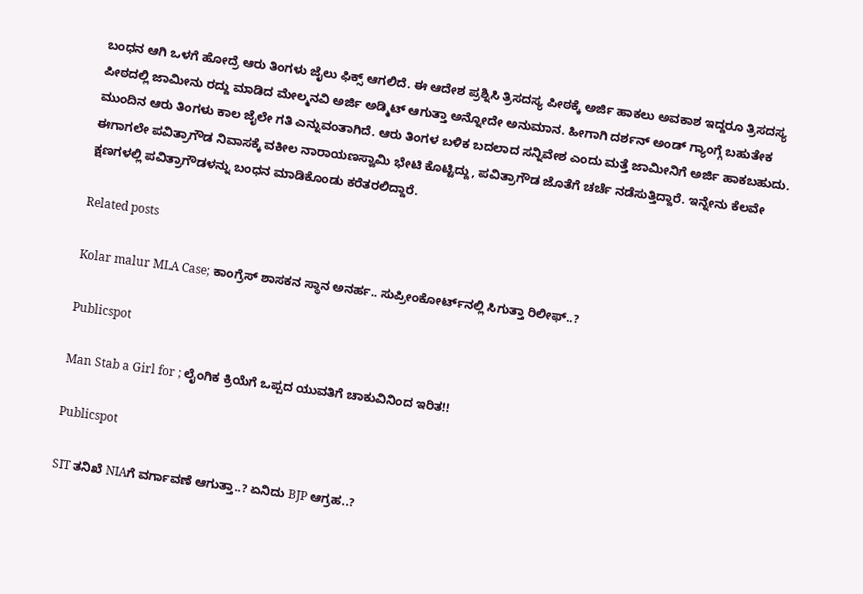ಬಂಧನ ಆಗಿ ಒಳಗೆ ಹೋದ್ರೆ ಆರು ತಿಂಗಳು ಜೈಲು ಫಿಕ್ಸ್ ಆಗಲಿದೆ. ಈ ಆದೇಶ ಪ್ರಶ್ನಿಸಿ ತ್ರಿಸದಸ್ಯ ಪೀಠಕ್ಕೆ ಅರ್ಜಿ ಹಾಕಲು ಅವಕಾಶ ಇದ್ದರೂ ತ್ರಿಸದಸ್ಯ ಪೀಠದಲ್ಲಿ ಜಾಮೀನು ರದ್ದು ಮಾಡಿದ ಮೇಲ್ಮನವಿ ಅರ್ಜಿ ಅಡ್ಮಿಟ್ ಆಗುತ್ತಾ ಅನ್ನೋದೇ ಅನುಮಾನ. ಹೀಗಾಗಿ ದರ್ಶನ್ ಅಂಡ್ ಗ್ಯಾಂಗ್ಗೆ ಬಹುತೇಕ ಮುಂದಿನ ಆರು ತಿಂಗಳು ಕಾಲ ಜೈಲೇ ಗತಿ ಎನ್ನುವಂತಾಗಿದೆ. ಆರು ತಿಂಗಳ ಬಳಿಕ ಬದಲಾದ ಸನ್ನಿವೇಶ ಎಂದು ಮತ್ತೆ ಜಾಮೀನಿಗೆ ಅರ್ಜಿ ಹಾಕಬಹುದು. ಈಗಾಗಲೇ ಪವಿತ್ರಾಗೌಡ ನಿವಾಸಕ್ಕೆ ವಕೀಲ ನಾರಾಯಣಸ್ವಾಮಿ ಭೇಟಿ ಕೊಟ್ಟಿದ್ದು, ಪವಿತ್ರಾಗೌಡ ಜೊತೆಗೆ ಚರ್ಚೆ ನಡೆಸುತ್ತಿದ್ದಾರೆ. ಇನ್ನೇನು ಕೆಲವೇ ಕ್ಷಣಗಳಲ್ಲಿ ಪವಿತ್ರಾಗೌಡಳನ್ನು ಬಂಧನ ಮಾಡಿಕೊಂಡು ಕರೆತರಲಿದ್ದಾರೆ.

Related posts

Kolar malur MLA Case; ಕಾಂಗ್ರೆಸ್‌ ಶಾಸಕನ ಸ್ಥಾನ ಅನರ್ಹ.. ಸುಪ್ರೀಂಕೋರ್ಟ್‌ನಲ್ಲಿ ಸಿಗುತ್ತಾ ರಿಲೀಫ್..?

Publicspot

Man Stab a Girl for ; ಲೈಂಗಿಕ ಕ್ರಿಯೆಗೆ ಒಪ್ಪದ ಯುವತಿಗೆ ಚಾಕುವಿನಿಂದ ಇರಿತ!!

Publicspot

SIT ತನಿಖೆ NIAಗೆ ವರ್ಗಾವಣೆ ಆಗುತ್ತಾ..? ಏನಿದು BJP ಆಗ್ರಹ..?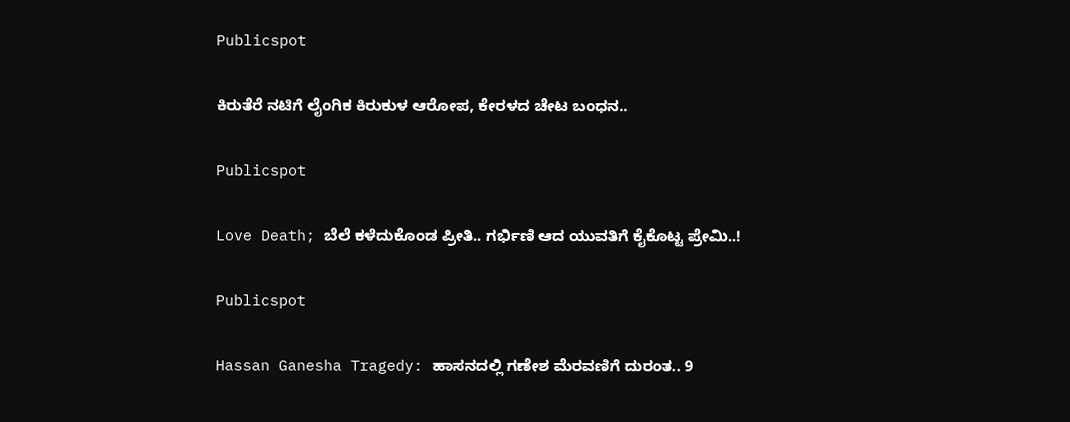Publicspot

ಕಿರುತೆರೆ ನಟಿಗೆ ಲೈಂಗಿಕ ಕಿರುಕುಳ ಆರೋಪ, ಕೇರಳದ ಚೇಟ ಬಂಧನ..

Publicspot

Love Death; ಬೆಲೆ ಕಳೆದುಕೊಂಡ ಪ್ರೀತಿ.. ಗರ್ಭಿಣಿ ಆದ ಯುವತಿಗೆ ಕೈಕೊಟ್ಟ ಪ್ರೇಮಿ..!

Publicspot

Hassan Ganesha Tragedy: ಹಾಸನದಲ್ಲಿ ಗಣೇಶ ಮೆರವಣಿಗೆ ದುರಂತ.. 9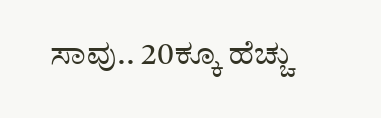ಸಾವು.. 20ಕ್ಕೂ ಹೆಚ್ಚು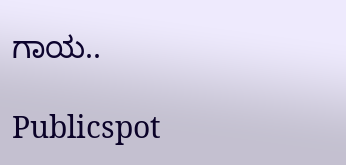ಗಾಯ..

Publicspot